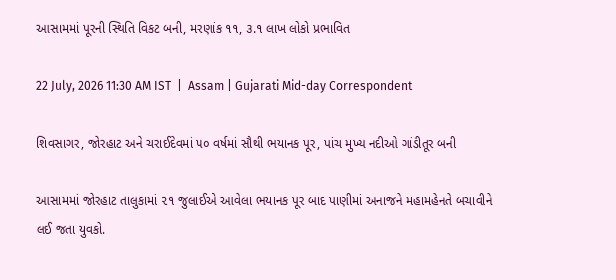આસામમાં પૂરની સ્થિતિ વિકટ બની, મરણાંક ૧૧, ૩.૧ લાખ લોકો પ્રભાવિત

22 July, 2026 11:30 AM IST  |  Assam | Gujarati Mid-day Correspondent

શિવસાગર, જોરહાટ અને ચરાઈદેવમાં ૫૦ વર્ષમાં સૌથી ભયાનક પૂર, પાંચ મુખ્ય નદીઓ ગાંડીતૂર બની

આસામમાં જોરહાટ તાલુકામાં ૨૧ જુલાઈએ આવેલા ભયાનક પૂર બાદ પાણીમાં અનાજને મહામહેનતે બચાવીને લઈ જતા યુવકો.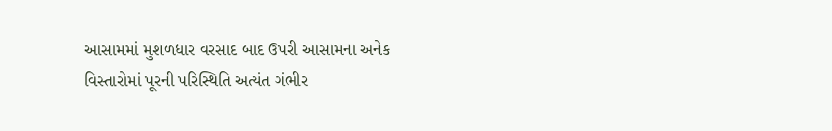આસામમાં મુશળધાર વરસાદ બાદ ઉપરી આસામના અનેક વિસ્તારોમાં પૂરની પરિસ્થિતિ અત્યંત ગંભીર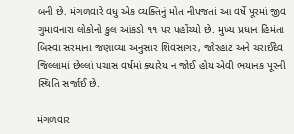બની છે. મંગળવારે વધુ એક વ્યક્તિનું મોત નીપજતાં આ વર્ષે પૂરમાં જીવ ગુમાવનારા લોકોનો કુલ આંકડો ૧૧ પર પહોંચ્યો છે. મુખ્ય પ્રધાન હિમંતા બિસ્વા સરમાના જણાવ્યા અનુસાર શિવસાગર, જોરહાટ અને ચરાઈદેવ જિલ્લામાં છેલ્લાં પચાસ વર્ષમાં ક્યારેય ન જોઈ હોય એવી ભયાનક પૂરની સ્થિતિ સર્જાઈ છે.

મંગળવાર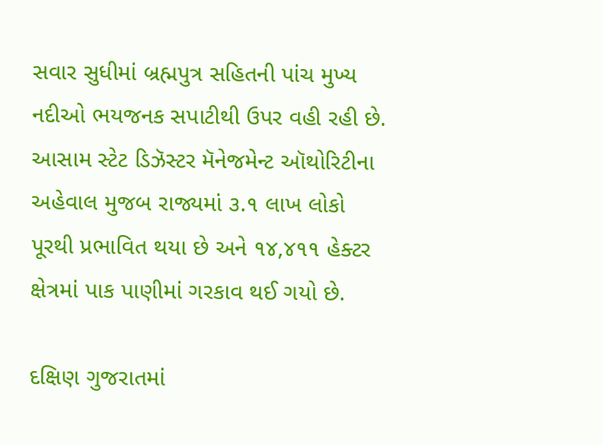સવાર સુધીમાં બ્રહ્મપુત્ર સહિતની પાંચ મુખ્ય નદીઓ ભયજનક સપાટીથી ઉપર વહી રહી છે. આસામ સ્ટેટ ડિઝૅસ્ટર મૅનેજમેન્ટ ઑથોરિટીના અહેવાલ મુજબ રાજ્યમાં ૩.૧ લાખ લોકો પૂરથી પ્રભાવિત થયા છે અને ૧૪,૪૧૧ હેક્ટર ક્ષેત્રમાં પાક પાણીમાં ગરકાવ થઈ ગયો છે.

દક્ષિણ ગુજરાતમાં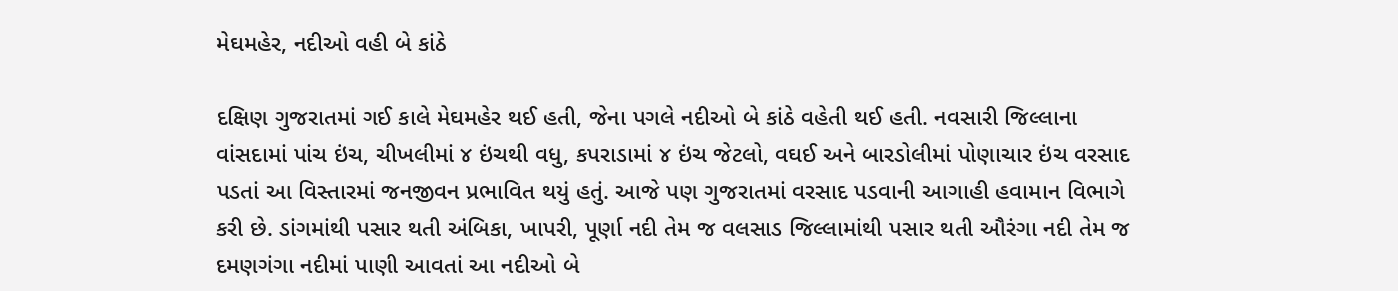મેઘમહેર, નદીઓ વહી બે કાંઠે

દક્ષિણ ગુજરાતમાં ગઈ કાલે મેઘમહેર થઈ હતી, જેના પગલે નદીઓ બે કાંઠે વહેતી થઈ હતી. નવસારી જિલ્લાના વાંસદામાં પાંચ ઇંચ, ચીખલીમાં ૪ ઇંચથી વધુ, કપરાડામાં ૪ ઇંચ જેટલો, વઘઈ અને બારડોલીમાં પોણાચાર ઇંચ વરસાદ પડતાં આ વિસ્તારમાં જનજીવન પ્રભાવિત થયું હતું. આજે પણ ગુજરાતમાં વરસાદ પડવાની આગાહી હવામાન વિભાગે કરી છે. ડાંગમાંથી પસાર થતી અંબિકા, ખાપરી, પૂર્ણા નદી તેમ જ વલસાડ જિલ્લામાંથી પસાર થતી ઔરંગા નદી તેમ જ દમણગંગા નદીમાં પાણી આવતાં આ નદીઓ બે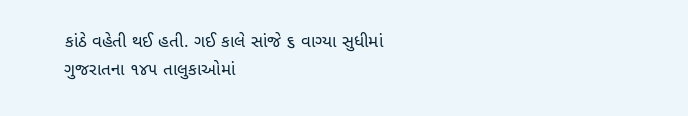કાંઠે વહેતી થઈ હતી. ગઈ કાલે સાંજે ૬ વાગ્યા સુધીમાં ગુજરાતના ૧૪૫ તાલુકાઓમાં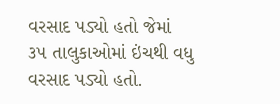વરસાદ પડ્યો હતો જેમાં ૩૫ તાલુકાઓમાં ઇંચથી વધુ વરસાદ પડ્યો હતો.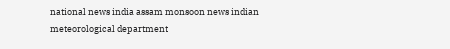national news india assam monsoon news indian meteorological department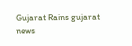Gujarat Rains gujarat news